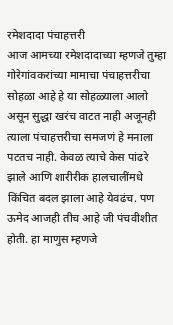रमेशदादा पंचाहत्तरी
आज आमच्या रमेशदादाच्या म्हणजे तुम्हा गोरेगांवकरांच्या मामाचा पंचाहत्तरीचा सोहळा आहे हे या सोहळ्याला आलो असून सुद्धा खरंच वाटत नाही अजूनही त्याला पंचाहत्तरीचा समजणं हे मनाला पटतच नाही. केवळ त्याचे केस पांढरे झाले आणि शारीरीक हालचालींमधे किंचित बदल झाला आहे येवढंच. पण ऊमेद आजही तीच आहे जी पंचवीशीत होती. हा माणुस म्हणजे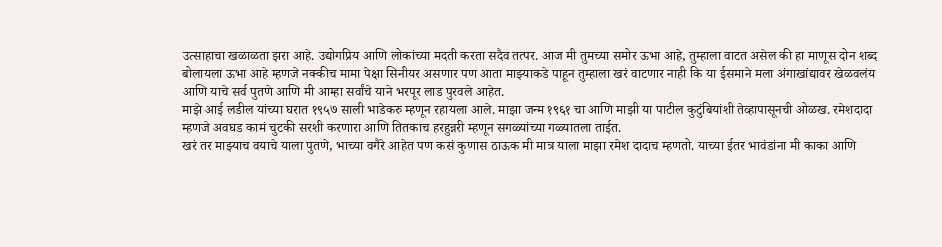उत्साहाचा खळाळता झरा आहे. उद्योगप्रिय आणि लोकांच्या मदती करता सदैव तत्पर. आज मी तुमच्या समोर ऊभा आहे, तुम्हाला वाटत असेल की हा माणूस दोन शब्द बोलायला ऊभा आहे म्हणजे नक्कीच मामा पेक्षा सिनीयर असणार पण आता माझ्याकडे पाहून तुम्हाला खरं वाटणार नाही कि या ईसमाने मला अंगाखांद्यावर खेळवलंय आणि याचे सर्व पुतणे आणि मी आम्हा सर्वांचे याने भरपूर लाड पुरवले आहेत.
माझे आई लडील यांच्या घरात १९५७ साली भाडेकरु म्हणून रहायला आले. माझा जन्म १९६१ चा आणि माझी या पाटील कुटुंबियांशी तेव्हापासूनची ओळख. रमेशदादा म्हणजे अवघड कामं चुटकी सरशी करणारा आणि तितकाच हरहुन्नरी म्हणून सगळ्यांच्या गळ्यातला ताईत.
खरं तर माझ्याच वयाचे याला पुतणे, भाच्या वगैरे आहेत पण कसं कुणास ठाऊक मी मात्र याला माझा रमेश दादाच म्हणतो. याच्या ईतर भावंडांना मी काका आणि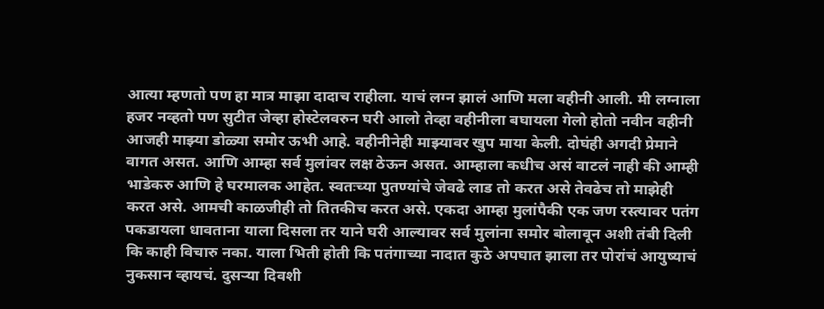आत्या म्हणतो पण हा मात्र माझा दादाच राहीला. याचं लग्न झालं आणि मला वहीनी आली. मी लग्नाला हजर नव्हतो पण सुटीत जेव्हा होस्टेलवरुन घरी आलो तेव्हा वहीनीला बघायला गेलो होतो नवीन वहीनी आजही माझ्या डोळ्या समोर ऊभी आहे. वहीनीनेही माझ्यावर खुप माया केली. दोघंही अगदी प्रेमाने वागत असत. आणि आम्हा सर्व मुलांवर लक्ष ठेऊन असत. आम्हाला कधीच असं वाटलं नाही की आम्ही भाडेकरु आणि हे घरमालक आहेत. स्वतःच्या पुतण्यांचे जेवढे लाड तो करत असे तेवढेच तो माझेही करत असे. आमची काळजीही तो तितकीच करत असे. एकदा आम्हा मुलांपैकी एक जण रस्त्यावर पतंग पकडायला धावताना याला दिसला तर याने घरी आल्यावर सर्व मुलांना समोर बोलावून अशी तंबी दिली कि काही विचारु नका. याला भिती होती कि पतंगाच्या नादात कुठे अपघात झाला तर पोरांचं आयुष्याचं नुकसान व्हायचं. दुसऱ्या दिवशी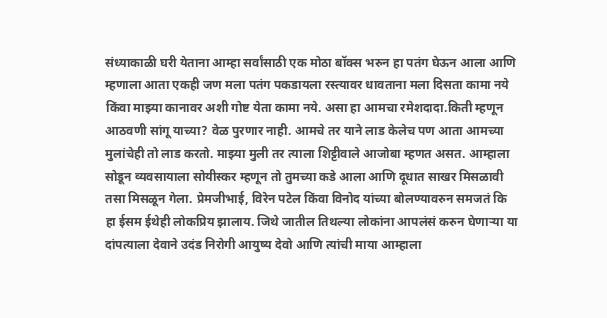संध्याकाळी घरी येताना आम्हा सर्वांसाठी एक मोठा बॉक्स भरुन हा पतंग घेऊन आला आणि म्हणाला आता एकही जण मला पतंग पकडायला रस्त्यावर धावताना मला दिसता कामा नये किंवा माझ्या कानावर अशी गोष्ट येता कामा नये. असा हा आमचा रमेशदादा.किती म्हणून आठवणी सांगू याच्या? वेळ पुरणार नाही. आमचे तर याने लाड केलेच पण आता आमच्या मुलांचेही तो लाड करतो. माझ्या मुली तर त्याला शिट्टीवाले आजोबा म्हणत असत. आम्हाला सोडून व्यवसायाला सोयीस्कर म्हणून तो तुमच्या कडे आला आणि दूधात साखर मिसळावी तसा मिसळून गेला. प्रेमजीभाई, विरेन पटेल किंवा विनोद यांच्या बोलण्यावरुन समजतं कि हा ईसम ईथेही लोकप्रिय झालाय. जिथे जातील तिथल्या लोकांना आपलंसं करुन घेणाऱ्या या दांपत्याला देवाने उदंड निरोगी आयुष्य देवो आणि त्यांची माया आम्हाला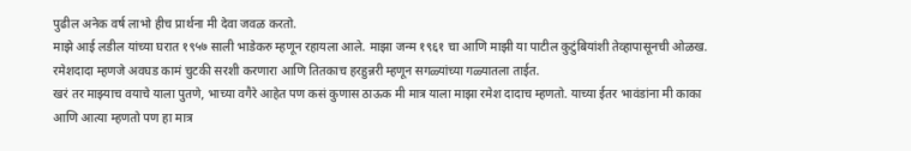पुढील अनेक वर्ष लाभो हीच प्रार्थना मी देवा जवळ करतो.
माझे आई लडील यांच्या घरात १९५७ साली भाडेकरु म्हणून रहायला आले. माझा जन्म १९६१ चा आणि माझी या पाटील कुटुंबियांशी तेव्हापासूनची ओळख. रमेशदादा म्हणजे अवघड कामं चुटकी सरशी करणारा आणि तितकाच हरहुन्नरी म्हणून सगळ्यांच्या गळ्यातला ताईत.
खरं तर माझ्याच वयाचे याला पुतणे, भाच्या वगैरे आहेत पण कसं कुणास ठाऊक मी मात्र याला माझा रमेश दादाच म्हणतो. याच्या ईतर भावंडांना मी काका आणि आत्या म्हणतो पण हा मात्र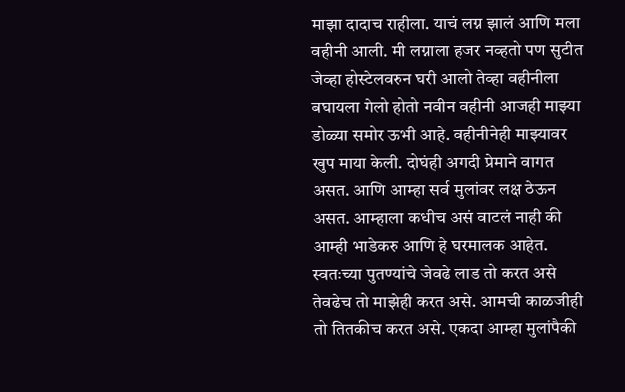माझा दादाच राहीला. याचं लग्न झालं आणि मला वहीनी आली. मी लग्नाला हजर नव्हतो पण सुटीत जेव्हा होस्टेलवरुन घरी आलो तेव्हा वहीनीला बघायला गेलो होतो नवीन वहीनी आजही माझ्या डोळ्या समोर ऊभी आहे. वहीनीनेही माझ्यावर खुप माया केली. दोघंही अगदी प्रेमाने वागत असत. आणि आम्हा सर्व मुलांवर लक्ष ठेऊन असत. आम्हाला कधीच असं वाटलं नाही की आम्ही भाडेकरु आणि हे घरमालक आहेत. स्वतःच्या पुतण्यांचे जेवढे लाड तो करत असे तेवढेच तो माझेही करत असे. आमची काळजीही तो तितकीच करत असे. एकदा आम्हा मुलांपैकी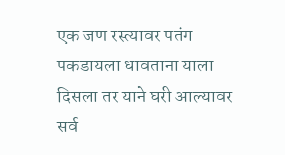एक जण रस्त्यावर पतंग पकडायला धावताना याला दिसला तर याने घरी आल्यावर सर्व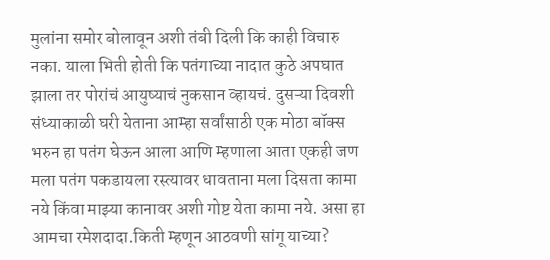मुलांना समोर बोलावून अशी तंबी दिली कि काही विचारु नका. याला भिती होती कि पतंगाच्या नादात कुठे अपघात झाला तर पोरांचं आयुष्याचं नुकसान व्हायचं. दुसऱ्या दिवशी संध्याकाळी घरी येताना आम्हा सर्वांसाठी एक मोठा बॉक्स भरुन हा पतंग घेऊन आला आणि म्हणाला आता एकही जण मला पतंग पकडायला रस्त्यावर धावताना मला दिसता कामा नये किंवा माझ्या कानावर अशी गोष्ट येता कामा नये. असा हा आमचा रमेशदादा.किती म्हणून आठवणी सांगू याच्या?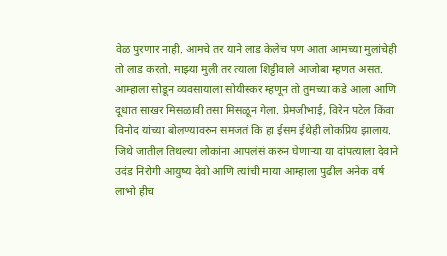वेळ पुरणार नाही. आमचे तर याने लाड केलेच पण आता आमच्या मुलांचेही तो लाड करतो. माझ्या मुली तर त्याला शिट्टीवाले आजोबा म्हणत असत. आम्हाला सोडून व्यवसायाला सोयीस्कर म्हणून तो तुमच्या कडे आला आणि दूधात साखर मिसळावी तसा मिसळून गेला. प्रेमजीभाई, विरेन पटेल किंवा विनोद यांच्या बोलण्यावरुन समजतं कि हा ईसम ईथेही लोकप्रिय झालाय. जिथे जातील तिथल्या लोकांना आपलंसं करुन घेणाऱ्या या दांपत्याला देवाने उदंड निरोगी आयुष्य देवो आणि त्यांची माया आम्हाला पुढील अनेक वर्ष लाभो हीच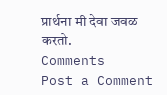प्रार्थना मी देवा जवळ करतो.
Comments
Post a Comment